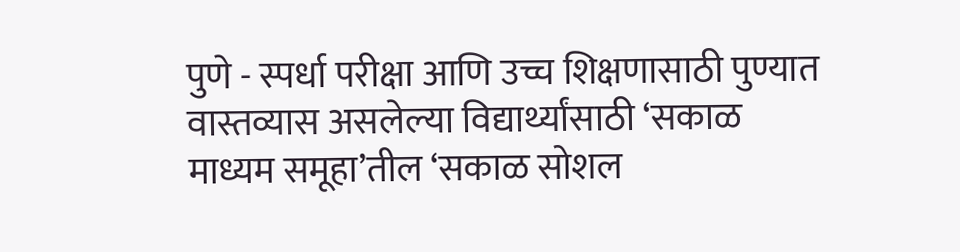पुणे - स्पर्धा परीक्षा आणि उच्च शिक्षणासाठी पुण्यात वास्तव्यास असलेल्या विद्यार्थ्यांसाठी ‘सकाळ माध्यम समूहा’तील ‘सकाळ सोशल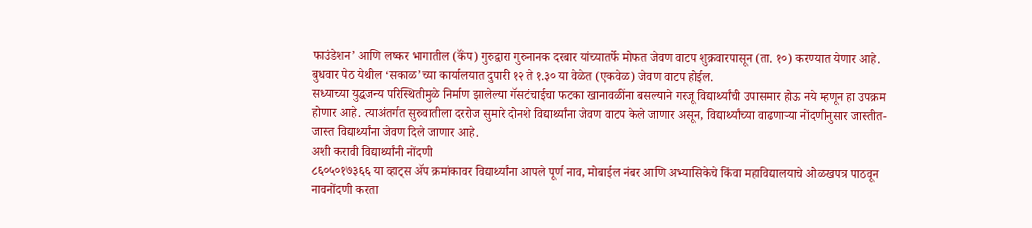फाउंडेशन’ आणि लष्कर भागातील (कॅंप) गुरुद्वारा गुरुनानक दरबार यांच्यातर्फे मोफत जेवण वाटप शुक्रवारपासून (ता. १०) करण्यात येणार आहे. बुधवार पेठ येथील ‘सकाळ’च्या कार्यालयात दुपारी १२ ते १.३० या वेळेत (एकवेळ) जेवण वाटप होईल.
सध्याच्या युद्धजन्य परिस्थितीमुळे निर्माण झालेल्या गॅसटंचाईचा फटका खानावळींना बसल्याने गरजू विद्यार्थ्यांची उपासमार होऊ नये म्हणून हा उपक्रम होणार आहे. त्याअंतर्गत सुरुवातीला दररोज सुमारे दोनशे विद्यार्थ्यांना जेवण वाटप केले जाणार असून, विद्यार्थ्यांच्या वाढणाऱ्या नोंदणीनुसार जास्तीत-जास्त विद्यार्थ्यांना जेवण दिले जाणार आहे.
अशी करावी विद्यार्थ्यांनी नोंदणी
८६०५०१७३६६ या व्हाट्स ॲप क्रमांकावर विद्यार्थ्यांना आपले पूर्ण नाव, मोबाईल नंबर आणि अभ्यासिकेचे किंवा महाविद्यालयाचे ओळखपत्र पाठवून नावनोंदणी करता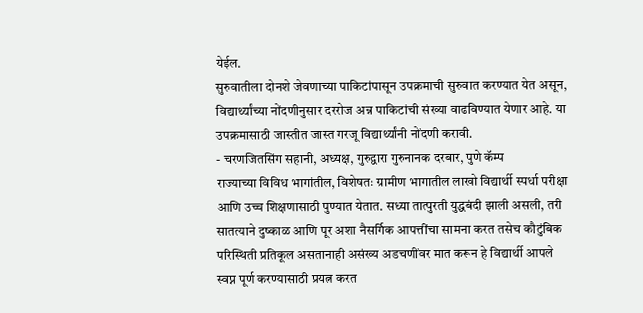येईल.
सुरुवातीला दोनशे जेवणाच्या पाकिटांपासून उपक्रमाची सुरुवात करण्यात येत असून, विद्यार्थ्यांच्या नोंदणीनुसार दररोज अन्न पाकिटांची संख्या वाढविण्यात येणार आहे. या उपक्रमासाठी जास्तीत जास्त गरजू विद्यार्थ्यांनी नोंदणी करावी.
- चरणजितसिंग सहानी, अध्यक्ष, गुरुद्वारा गुरुनानक दरबार, पुणे कॅम्प
राज्याच्या विविध भागांतील, विशेषतः ग्रामीण भागातील लाखो विद्यार्थी स्पर्धा परीक्षा आणि उच्च शिक्षणासाठी पुण्यात येतात. सध्या तात्पुरती युद्धबंदी झाली असली, तरी सातत्याने दुष्काळ आणि पूर अशा नैसर्गिक आपत्तींचा सामना करत तसेच कौटुंबिक परिस्थिती प्रतिकूल असतानाही असंख्य अडचणींवर मात करून हे विद्यार्थी आपले स्वप्न पूर्ण करण्यासाठी प्रयत्न करत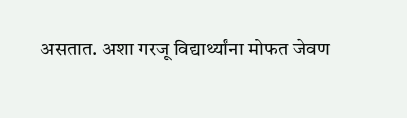असतात. अशा गरजू विद्यार्थ्यांना मोफत जेवण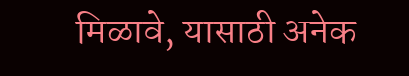मिळावे, यासाठी अनेक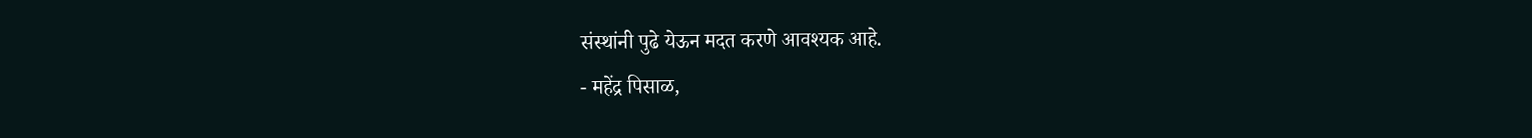संस्थांनी पुढे येऊन मदत करणे आवश्यक आहे.
- महेंद्र पिसाळ,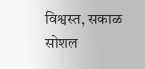विश्वस्त, सकाळ सोशल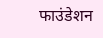फाउंडेशन